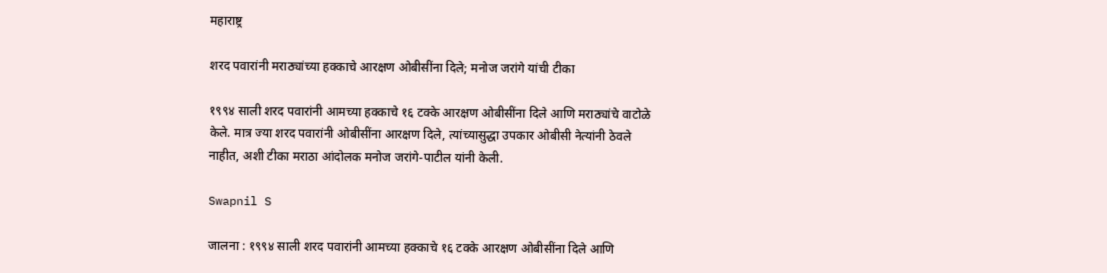महाराष्ट्र

शरद पवारांनी मराठ्यांच्या हक्काचे आरक्षण ओबीसींना दिले; मनोज जरांगे यांची टीका

१९९४ साली शरद पवारांनी आमच्या हक्काचे १६ टक्के आरक्षण ओबीसींना दिले आणि मराठ्यांचे वाटोळे केले. मात्र ज्या शरद पवारांनी ओबीसींना आरक्षण दिले, त्यांच्यासुद्धा उपकार ओबीसी नेत्यांनी ठेवले नाहीत, अशी टीका मराठा आंदोलक मनोज जरांगे-पाटील यांनी केली.

Swapnil S

जालना : १९९४ साली शरद पवारांनी आमच्या हक्काचे १६ टक्के आरक्षण ओबीसींना दिले आणि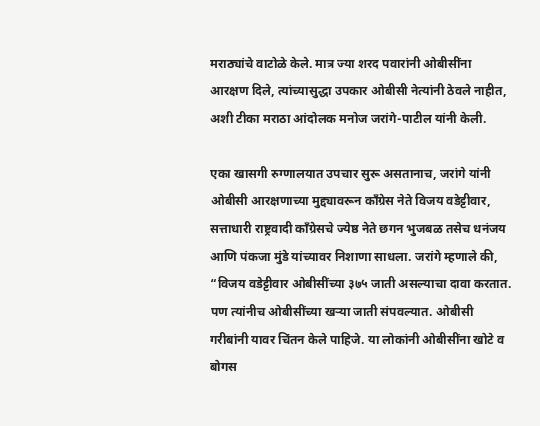मराठ्यांचे वाटोळे केले. मात्र ज्या शरद पवारांनी ओबीसींना आरक्षण दिले, त्यांच्यासुद्धा उपकार ओबीसी नेत्यांनी ठेवले नाहीत, अशी टीका मराठा आंदोलक मनोज जरांगे-पाटील यांनी केली.

एका खासगी रुग्णालयात उपचार सुरू असतानाच, जरांगे यांनी ओबीसी आरक्षणाच्या मुद्द्यावरून काँग्रेस नेते विजय वडेट्टीवार, सत्ताधारी राष्ट्रवादी काँग्रेसचे ज्येष्ठ नेते छगन भुजबळ तसेच धनंजय आणि पंकजा मुंडे यांच्यावर निशाणा साधला. जरांगे म्हणाले की, “विजय वडेट्टीवार ओबीसींच्या ३७५ जाती असल्याचा दावा करतात. पण त्यांनीच ओबीसींच्या खऱ्या जाती संपवल्यात. ओबीसी गरीबांनी यावर चिंतन केले पाहिजे. या लोकांनी ओबीसींना खोटे व बोगस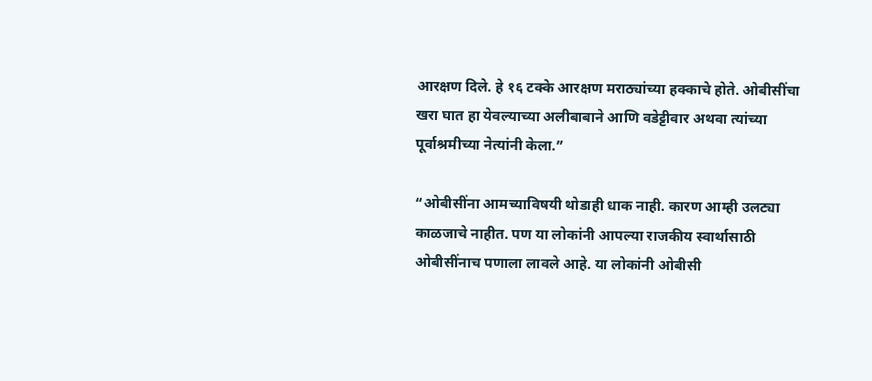आरक्षण दिले. हे १६ टक्के आरक्षण मराठ्यांच्या हक्काचे होते. ओबीसींचा खरा घात हा येवल्याच्या अलीबाबाने आणि वडेट्टीवार अथवा त्यांच्या पूर्वाश्रमीच्या नेत्यांनी केला.”

“ओबीसींना आमच्याविषयी थोडाही धाक नाही. कारण आम्ही उलट्या काळजाचे नाहीत. पण या लोकांनी आपल्या राजकीय स्वार्थासाठी ओबीसींनाच पणाला लावले आहे. या लोकांनी ओबीसी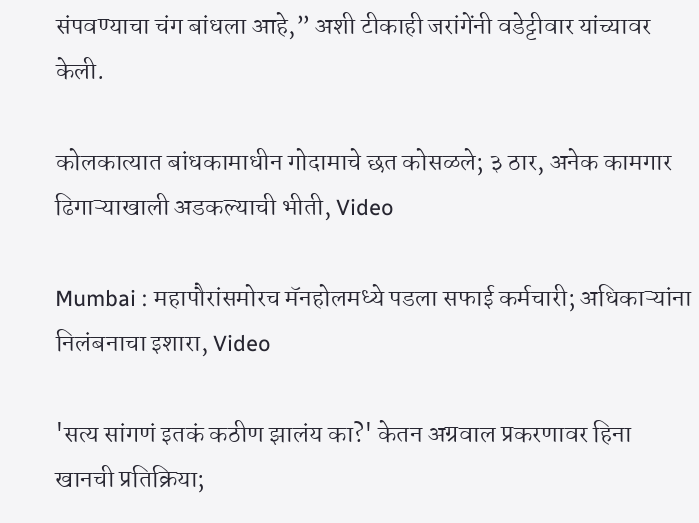संपवण्याचा चंग बांधला आहे,” अशी टीकाही जरांगेंनी वडेट्टीवार यांच्यावर केली.

कोलकात्यात बांधकामाधीन गोदामाचे छत कोसळले; ३ ठार, अनेक कामगार ढिगाऱ्याखाली अडकल्याची भीती, Video

Mumbai : महापौरांसमोरच मॅनहोलमध्ये पडला सफाई कर्मचारी; अधिकाऱ्यांना निलंबनाचा इशारा, Video

'सत्य सांगणं इतकं कठीण झालंय का?' केतन अग्रवाल प्रकरणावर हिना खानची प्रतिक्रिया;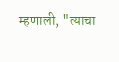म्हणाली, "त्याचा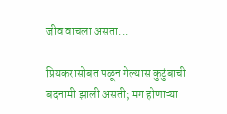जीव वाचला असता...

प्रियकरासोबत पळून गेल्यास कुटुंबाची बदनामी झाली असती; मग होणाऱ्या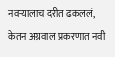नवऱ्यालाच दरीत ढकललं, केतन अग्रवाल प्रकरणात नवी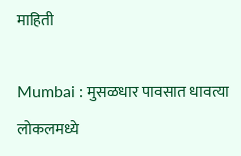माहिती

Mumbai : मुसळधार पावसात धावत्या लोकलमध्ये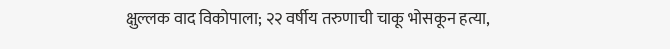क्षुल्लक वाद विकोपाला; २२ वर्षीय तरुणाची चाकू भोसकून हत्या,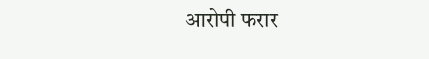आरोपी फरार